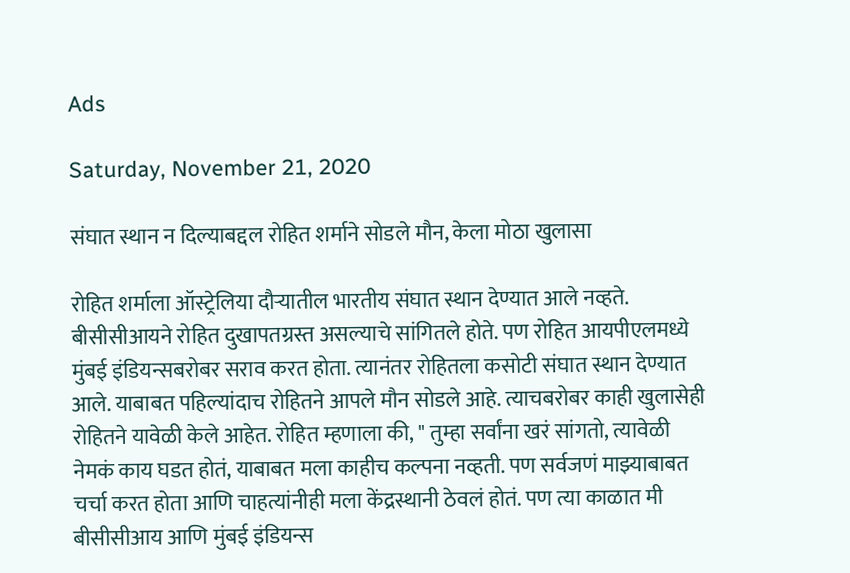Ads

Saturday, November 21, 2020

संघात स्थान न दिल्याबद्दल रोहित शर्माने सोडले मौन, केला मोठा खुलासा

रोहित शर्माला ऑस्ट्रेलिया दौऱ्यातील भारतीय संघात स्थान देण्यात आले नव्हते. बीसीसीआयने रोहित दुखापतग्रस्त असल्याचे सांगितले होते. पण रोहित आयपीएलमध्ये मुंबई इंडियन्सबरोबर सराव करत होता. त्यानंतर रोहितला कसोटी संघात स्थान देण्यात आले. याबाबत पहिल्यांदाच रोहितने आपले मौन सोडले आहे. त्याचबरोबर काही खुलासेही रोहितने यावेळी केले आहेत. रोहित म्हणाला की, " तुम्हा सर्वांना खरं सांगतो, त्यावेळी नेमकं काय घडत होतं, याबाबत मला काहीच कल्पना नव्हती. पण सर्वजणं माझ्याबाबत चर्चा करत होता आणि चाहत्यांनीही मला केंद्रस्थानी ठेवलं होतं. पण त्या काळात मी बीसीसीआय आणि मुंबई इंडियन्स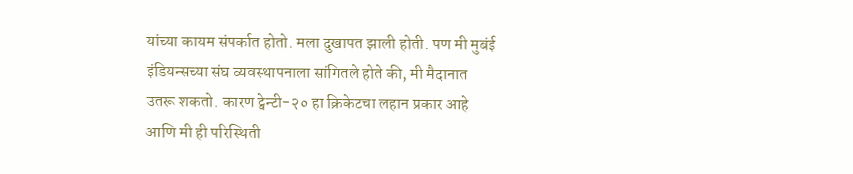यांच्या कायम संपर्कात होतो. मला दुखापत झाली होती. पण मी मुबंई इंडियन्सच्या संघ व्यवस्थापनाला सांगितले होते की, मी मैदानात उतरू शकतो. कारण ट्वेन्टी-२० हा क्रिकेटचा लहान प्रकार आहे आणि मी ही परिस्थिती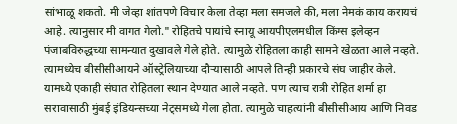सांभाळू शकतो. मी जेव्हा शांतपणे विचार केला तेव्हा मला समजले की, मला नेमकं काय करायचं आहे. त्यानुसार मी वागत गेलो." रोहितचे पायांचे स्नायू आयपीएलमधील किंग्स इलेव्हन पंजाबविरुद्धच्या सामन्यात दुखावले गेले होते. त्यामुळे रोहितला काही सामने खेळता आले नव्हते. त्यामध्येच बीसीसीआयने ऑस्ट्रेलियाच्या दौऱ्यासाठी आपले तिन्ही प्रकारचे संघ जाहीर केले. यामध्ये एकाही संघात रोहितला स्थान देण्यात आले नव्हते. पण त्याच रात्री रोहित शर्मा हा सरावासाठी मुंबई इंडियन्सच्या नेट्समध्ये गेला होता. त्यामुळे चाहत्यांनी बीसीसीआय आणि निवड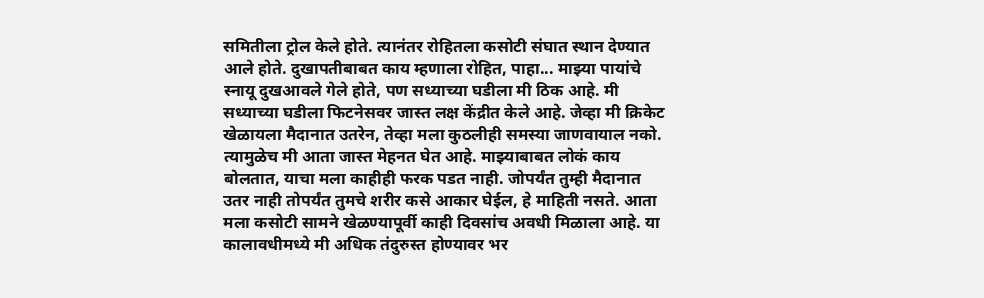समितीला ट्रोल केले होते. त्यानंतर रोहितला कसोटी संघात स्थान देण्यात आले होते. दुखापतीबाबत काय म्हणाला रोहित, पाहा... माझ्या पायांचे स्नायू दुखआवले गेले होते, पण सध्याच्या घडीला मी ठिक आहे. मी सध्याच्या घडीला फिटनेसवर जास्त लक्ष केंद्रीत केले आहे. जेव्हा मी क्रिकेट खेळायला मैदानात उतरेन, तेव्हा मला कुठलीही समस्या जाणवायाल नको. त्यामुळेच मी आता जास्त मेहनत घेत आहे. माझ्याबाबत लोकं काय बोलतात, याचा मला काहीही फरक पडत नाही. जोपर्यंत तुम्ही मैदानात उतर नाही तोपर्यंत तुमचे शरीर कसे आकार घेईल, हे माहिती नसते. आता मला कसोटी सामने खेळण्यापूर्वी काही दिवसांच अवधी मिळाला आहे. या कालावधीमध्ये मी अधिक तंदुरुस्त होण्यावर भर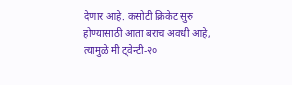देणार आहे. कसोटी क्रिकेट सुरु होण्यासाठी आता बराच अवधी आहे, त्यामुळे मी ट्वेन्टी-२०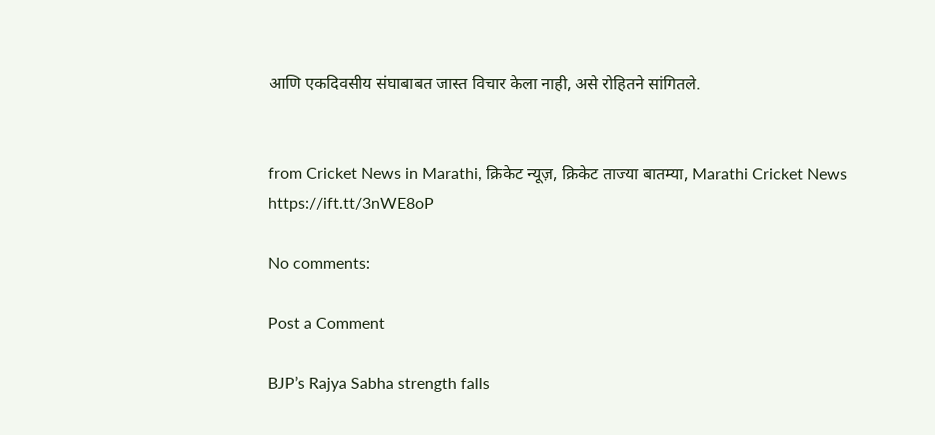आणि एकदिवसीय संघाबाबत जास्त विचार केला नाही, असे रोहितने सांगितले.


from Cricket News in Marathi, क्रिकेट न्यूज़, क्रिकेट ताज्या बातम्या, Marathi Cricket News https://ift.tt/3nWE8oP

No comments:

Post a Comment

BJP’s Rajya Sabha strength falls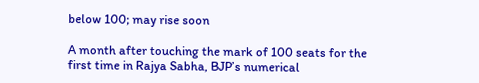below 100; may rise soon

A month after touching the mark of 100 seats for the first time in Rajya Sabha, BJP’s numerical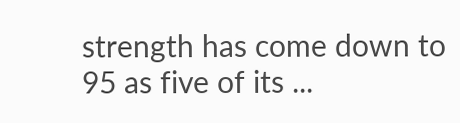strength has come down to 95 as five of its ...